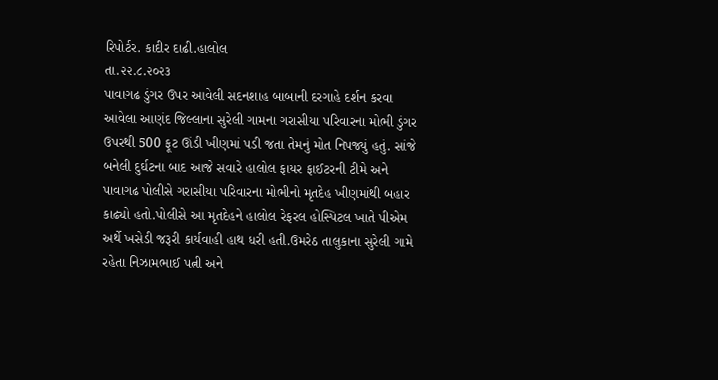રિપોર્ટર. કાદીર દાઢી.હાલોલ
તા.૨૨.૮.૨૦૨૩
પાવાગઢ ડુંગર ઉપર આવેલી સદનશાહ બાબાની દરગાહે દર્શન કરવા આવેલા આણંદ જિલ્લાના સુરેલી ગામના ગરાસીયા પરિવારના મોભી ડુંગર ઉપરથી 500 ફૂટ ઊંડી ખીણમાં પડી જતા તેમનું મોત નિપજ્યું હતું. સાંજે બનેલી દુર્ઘટના બાદ આજે સવારે હાલોલ ફાયર ફાઈટરની ટીમે અને પાવાગઢ પોલીસે ગરાસીયા પરિવારના મોભીનો મૃતદેહ ખીણમાંથી બહાર કાઢ્યો હતો.પોલીસે આ મૃતદેહને હાલોલ રેફરલ હોસ્પિટલ ખાતે પીએમ અર્થે ખસેડી જરૂરી કાર્યવાહી હાથ ધરી હતી.ઉમરેઠ તાલુકાના સુરેલી ગામે રહેતા નિઝામભાઈ પત્ની અને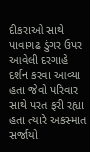દીકરાઓ સાથે પાવાગઢ ડુંગર ઉપર આવેલી દરગાહે દર્શન કરવા આવ્યા હતા જેવો પરિવાર સાથે પરત ફરી રહ્યા હતા ત્યારે અકસ્માત સર્જાયો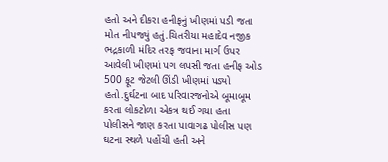હતો અને દીકરા હનીફનું ખીણમાં પડી જતા મોત નીપજ્યું હતું.ચિતરીયા મહાદેવ નજીક ભદ્રકાળી મંદિર તરફ જવાના માર્ગ ઉપર આવેલી ખીણમાં પગ લપસી જતા હનીફ ઓડ 500 ફૂટ જેટલી ઊંડી ખીણમાં પડ્યો હતો.દુર્ઘટના બાદ પરિવારજનોએ બૂમાબૂમ કરતા લોકટોળા એકત્ર થઈ ગયા હતા પોલીસને જાણ કરતા પાવાગઢ પોલીસ પણ ઘટના સ્થળે પહોંચી હતી અને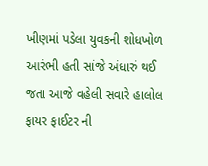ખીણમાં પડેલા યુવકની શોધખોળ આરંભી હતી સાંજે અંધારું થઈ જતા આજે વહેલી સવારે હાલોલ ફાયર ફાઈટર ની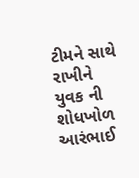ટીમને સાથે રાખીને યુવક ની શોધખોળ આરંભાઈ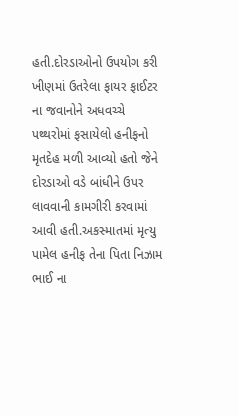હતી.દોરડાઓનો ઉપયોગ કરી ખીણમાં ઉતરેલા ફાયર ફાઈટર ના જવાનોને અધવચ્ચે પથ્થરોમાં ફસાયેલો હનીફનો મૃતદેહ મળી આવ્યો હતો જેને દોરડાઓ વડે બાંધીને ઉપર લાવવાની કામગીરી કરવામાં આવી હતી.અકસ્માતમાં મૃત્યુ પામેલ હનીફ તેના પિતા નિઝામ ભાઈ ના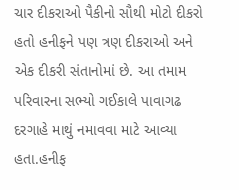ચાર દીકરાઓ પૈકીનો સૌથી મોટો દીકરો હતો હનીફને પણ ત્રણ દીકરાઓ અને એક દીકરી સંતાનોમાં છે. આ તમામ પરિવારના સભ્યો ગઈકાલે પાવાગઢ દરગાહે માથું નમાવવા માટે આવ્યા હતા.હનીફ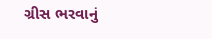ગ્રીસ ભરવાનું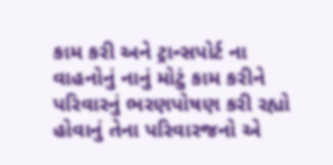કામ કરી અને ટ્રાન્સપોર્ટ ના વાહનોનું નાનું મોટું કામ કરીને પરિવારનું ભરણપોષણ કરી રહ્યો હોવાનું તેના પરિવારજનો એ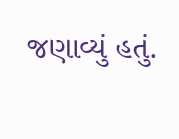જણાવ્યું હતું.